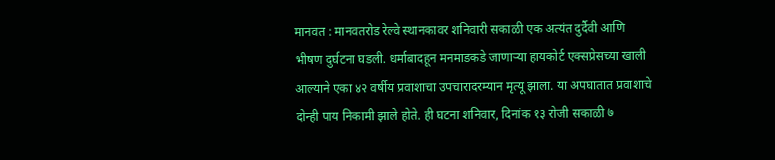मानवत : मानवतरोड रेल्वे स्थानकावर शनिवारी सकाळी एक अत्यंत दुर्दैवी आणि भीषण दुर्घटना घडली. धर्माबादहून मनमाडकडे जाणाऱ्या हायकोर्ट एक्सप्रेसच्या खाली आल्याने एका ४२ वर्षीय प्रवाशाचा उपचारादरम्यान मृत्यू झाला. या अपघातात प्रवाशाचे दोन्ही पाय निकामी झाले होते. ही घटना शनिवार, दिनांक १३ रोजी सकाळी ७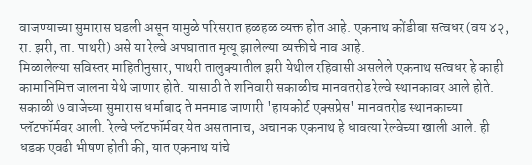वाजण्याच्या सुमारास घडली असून यामुळे परिसरात हळहळ व्यक्त होत आहे. एकनाथ कोंडीबा सत्वधर (वय ४२, रा. झरी, ता. पाथरी) असे या रेल्वे अपघातात मृत्यू झालेल्या व्यक्तीचे नाव आहे.
मिळालेल्या सविस्तर माहितीनुसार, पाथरी तालुक्यातील झरी येथील रहिवासी असलेले एकनाथ सत्वधर हे काही कामानिमित्त जालना येथे जाणार होते. यासाठी ते शनिवारी सकाळीच मानवतरोड रेल्वे स्थानकावर आले होते. सकाळी ७ वाजेच्या सुमारास धर्माबाद ते मनमाड जाणारी 'हायकोर्ट एक्सप्रेस' मानवतरोड स्थानकाच्या प्लॅटफॉर्मवर आली. रेल्वे प्लॅटफॉर्मवर येत असतानाच, अचानक एकनाथ हे धावत्या रेल्वेच्या खाली आले. ही धडक एवढी भीषण होती की, यात एकनाथ यांचे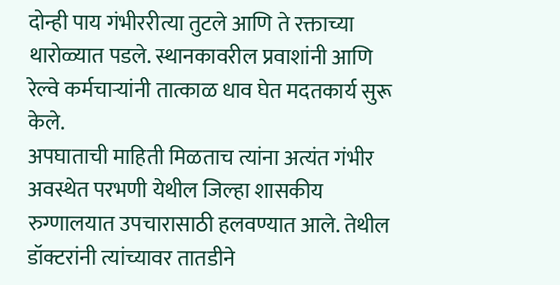दोन्ही पाय गंभीररीत्या तुटले आणि ते रक्ताच्या थारोळ्यात पडले. स्थानकावरील प्रवाशांनी आणि रेल्वे कर्मचाऱ्यांनी तात्काळ धाव घेत मदतकार्य सुरू केले.
अपघाताची माहिती मिळताच त्यांना अत्यंत गंभीर अवस्थेत परभणी येथील जिल्हा शासकीय रुग्णालयात उपचारासाठी हलवण्यात आले. तेथील डॉक्टरांनी त्यांच्यावर तातडीने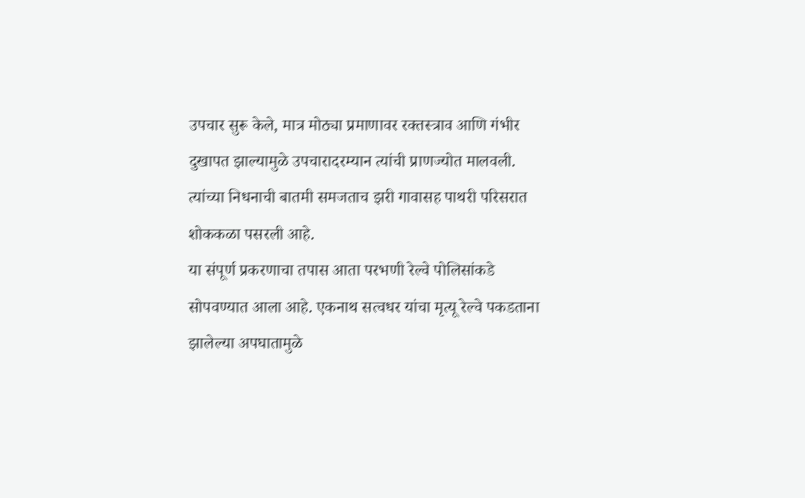उपचार सुरू केले, मात्र मोठ्या प्रमाणावर रक्तस्त्राव आणि गंभीर दुखापत झाल्यामुळे उपचारादरम्यान त्यांची प्राणज्योत मालवली. त्यांच्या निधनाची बातमी समजताच झरी गावासह पाथरी परिसरात शोककळा पसरली आहे.
या संपूर्ण प्रकरणाचा तपास आता परभणी रेल्वे पोलिसांकडे सोपवण्यात आला आहे. एकनाथ सत्वधर यांचा मृत्यू रेल्वे पकडताना झालेल्या अपघातामुळे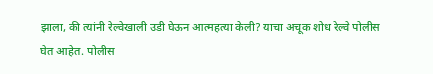झाला, की त्यांनी रेल्वेखाली उडी घेऊन आत्महत्या केली? याचा अचूक शोध रेल्वे पोलीस घेत आहेत. पोलीस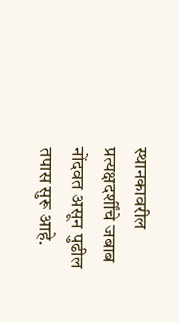स्थानकावरील प्रत्यक्षदर्शींचे जबाब नोंदवत असून पुढील तपास सुरू आहे.